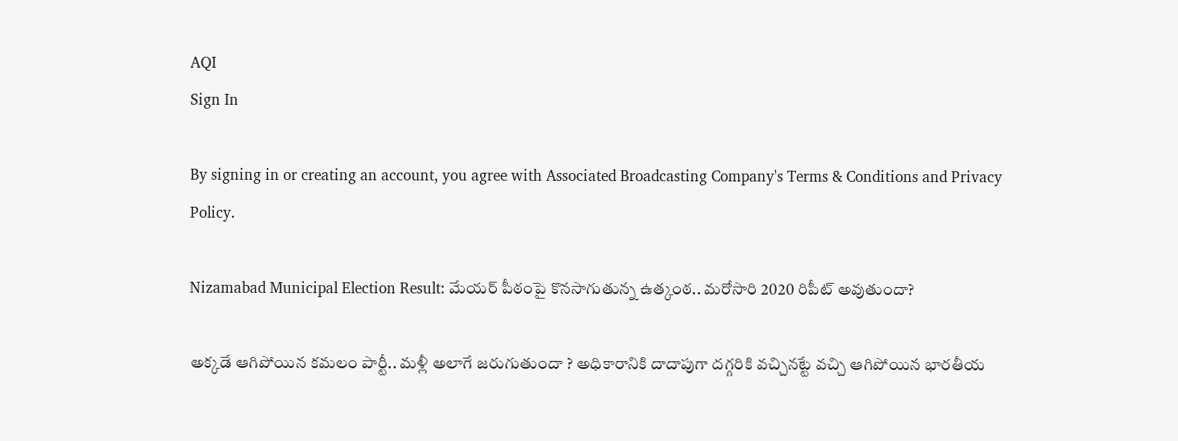AQI
Sign In

By signing in or creating an account, you agree with Associated Broadcasting Company's Terms & Conditions and Privacy Policy.

Nizamabad Municipal Election Result: మేయర్‌ పీఠంపై కొనసాగుతున్న ఉత్కంఠ.. మరోసారి 2020 రిపీట్ అవుతుందా?

అక్కడే ఆగిపోయిన కమలం పార్టీ.. మళ్లీ అలాగే జరుగుతుందా ? అధికారానికి దాదాపుగా దగ్గరికి వచ్చినట్టే వచ్చి ఆగిపోయిన భారతీయ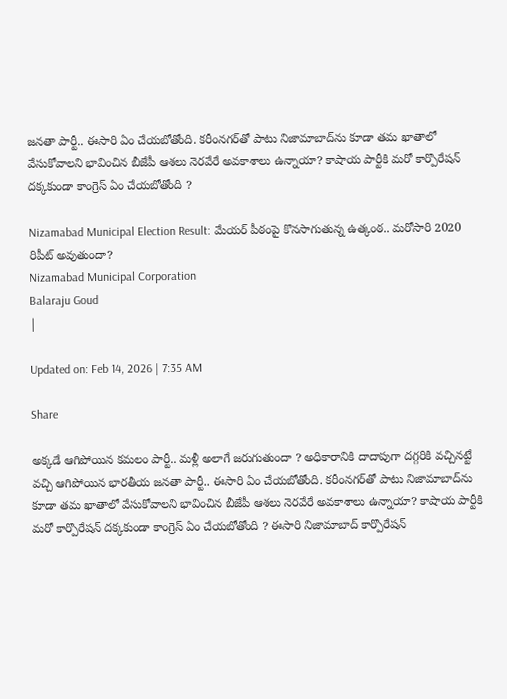జనతా పార్టీ.. ఈసారి ఏం చేయబోతోంది. కరీంనగర్‌తో పాటు నిజామాబాద్‌ను కూడా తమ ఖాతాలో వేసుకోవాలని భావించిన బీజేపీ ఆశలు నెరవేరే అవకాశాలు ఉన్నాయా? కాషాయ పార్టీకి మరో కార్పొరేషన్ దక్కకుండా కాంగ్రెస్ ఏం చేయబోతోంది ?

Nizamabad Municipal Election Result: మేయర్‌ పీఠంపై కొనసాగుతున్న ఉత్కంఠ.. మరోసారి 2020 రిపీట్ అవుతుందా?
Nizamabad Municipal Corporation
Balaraju Goud
|

Updated on: Feb 14, 2026 | 7:35 AM

Share

అక్కడే ఆగిపోయిన కమలం పార్టీ.. మళ్లీ అలాగే జరుగుతుందా ? అధికారానికి దాదాపుగా దగ్గరికి వచ్చినట్టే వచ్చి ఆగిపోయిన భారతీయ జనతా పార్టీ.. ఈసారి ఏం చేయబోతోంది. కరీంనగర్‌తో పాటు నిజామాబాద్‌ను కూడా తమ ఖాతాలో వేసుకోవాలని భావించిన బీజేపీ ఆశలు నెరవేరే అవకాశాలు ఉన్నాయా? కాషాయ పార్టీకి మరో కార్పొరేషన్ దక్కకుండా కాంగ్రెస్ ఏం చేయబోతోంది ? ఈసారి నిజామాబాద్‌ కార్పొరేషన్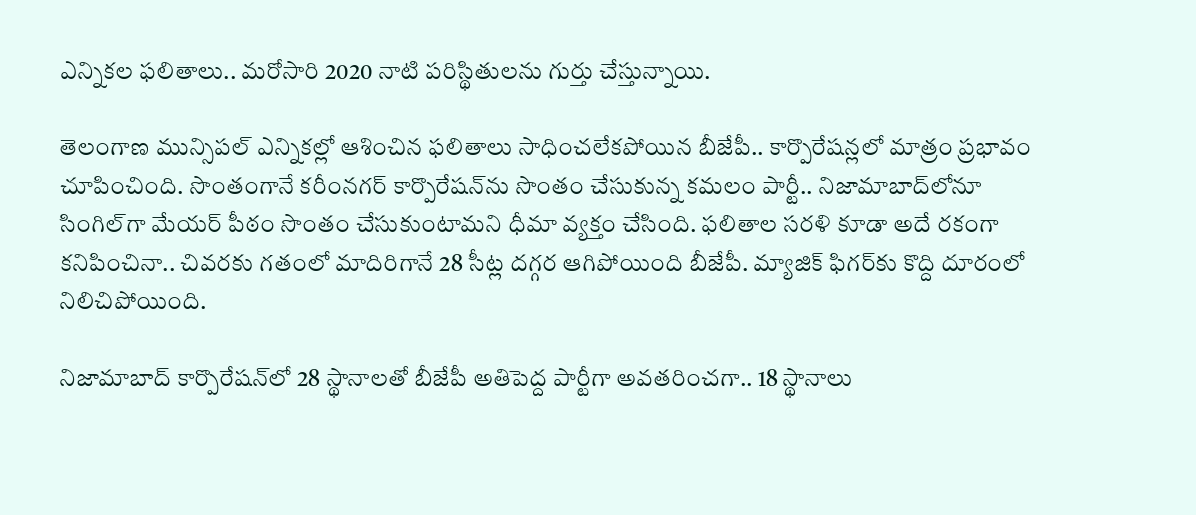ఎన్నికల ఫలితాలు.. మరోసారి 2020 నాటి పరిస్థితులను గుర్తు చేస్తున్నాయి.

తెలంగాణ మున్సిపల్ ఎన్నికల్లో ఆశించిన ఫలితాలు సాధించలేకపోయిన బీజేపీ.. కార్పొరేషన్లలో మాత్రం ప్రభావం చూపించింది. సొంతంగానే కరీంనగర్ కార్పొరేషన్‌ను సొంతం చేసుకున్న కమలం పార్టీ.. నిజామాబాద్‌లోనూ సింగిల్‌గా మేయర్ పీఠం సొంతం చేసుకుంటామని ధీమా వ్యక్తం చేసింది. ఫలితాల సరళి కూడా అదే రకంగా కనిపించినా.. చివరకు గతంలో మాదిరిగానే 28 సీట్ల దగ్గర ఆగిపోయింది బీజేపీ. మ్యాజిక్‌ ఫిగర్‌కు కొద్ది దూరంలో నిలిచిపోయింది.

నిజామాబాద్ కార్పొరేషన్‌లో 28 స్థానాలతో బీజేపీ అతిపెద్ద పార్టీగా అవతరించగా.. 18 స్థానాలు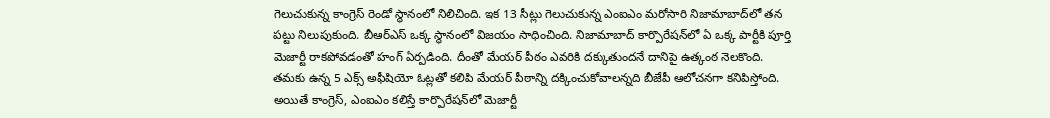గెలుచుకున్న కాంగ్రెస్ రెండో స్థానంలో నిలిచింది. ఇక 13 సీట్లు గెలుచుకున్న ఎంఐఎం మరోసారి నిజామాబాద్‌లో తన పట్టు నిలుపుకుంది. బీఆర్ఎస్ ఒక్క స్థానంలో విజయం సాధించింది. నిజామాబాద్ కార్పొరేషన్‌లో ఏ ఒక్క పార్టీకి పూర్తి మెజార్టీ రాకపోవడంతో హంగ్ ఏర్పడింది. దీంతో మేయర్ పీఠం ఎవరికి దక్కుతుందనే దానిపై ఉత్కంఠ నెలకొంది. తమకు ఉన్న 5 ఎక్స్ అఫీషియో ఓట్లతో కలిపి మేయర్ పీఠాన్ని దక్కించుకోవాలన్నది బీజేపీ ఆలోచనగా కనిపిస్తోంది. అయితే కాంగ్రెస్, ఎంఐఎం కలిస్తే కార్పొరేషన్‌లో మెజార్టీ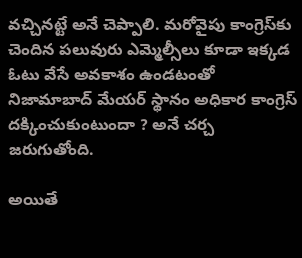వచ్చినట్టే అనే చెప్పాలి. మరోవైపు కాంగ్రెస్‌కు చెందిన పలువురు ఎమ్మెల్సీలు కూడా ఇక్కడ ఓటు వేసే అవకాశం ఉండటంతో నిజామాబాద్ మేయర్ స్థానం అధికార కాంగ్రెస్ దక్కించుకుంటుందా ? అనే చర్చ జరుగుతోంది.

అయితే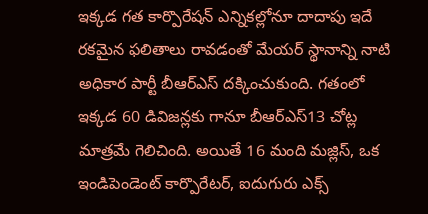ఇక్కడ గత కార్పొరేషన్ ఎన్నికల్లోనూ దాదాపు ఇదే రకమైన ఫలితాలు రావడంతో మేయర్ స్థానాన్ని నాటి అధికార పార్టీ బీఆర్ఎస్ దక్కించుకుంది. గతంలో ఇక్కడ 60 డివిజన్లకు గానూ బీఆర్ఎస్13 చోట్ల మాత్రమే గెలిచింది. అయితే 16 మంది మజ్లిస్, ఒక ఇండిపెండెంట్ కార్పొరేటర్, ఐదుగురు ఎక్స్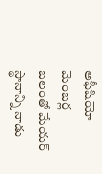అఫీషియో మెంబర్ల బలంతో మేయర్ స్థానాన్ని నాడు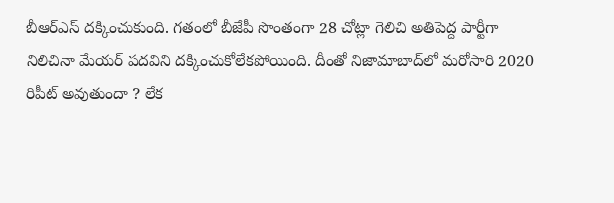బీఆర్ఎస్ దక్కించుకుంది. గతంలో బీజేపీ సొంతంగా 28 చోట్లా గెలిచి అతిపెద్ద పార్టీగా నిలిచినా మేయర్ పదవిని దక్కించుకోలేకపోయింది. దీంతో నిజామాబాద్‌లో మరోసారి 2020 రిపీట్ అవుతుందా ? లేక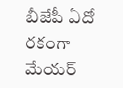బీజేపీ ఏదో రకంగా మేయర్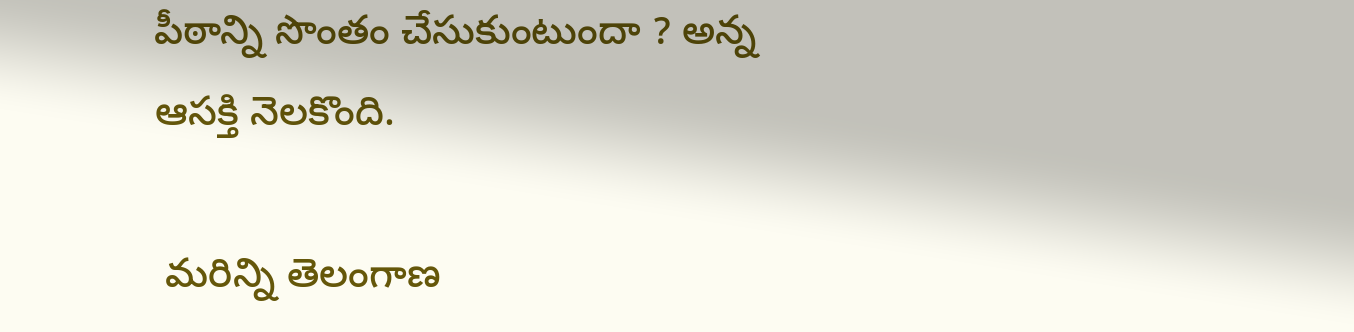పీఠాన్ని సొంతం చేసుకుంటుందా ? అన్న ఆసక్తి నెలకొంది.

 మరిన్ని తెలంగాణ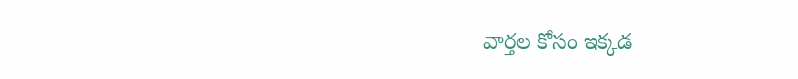వార్తల కోసం ఇక్కడ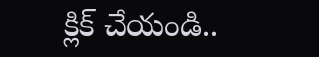క్లిక్ చేయండి..